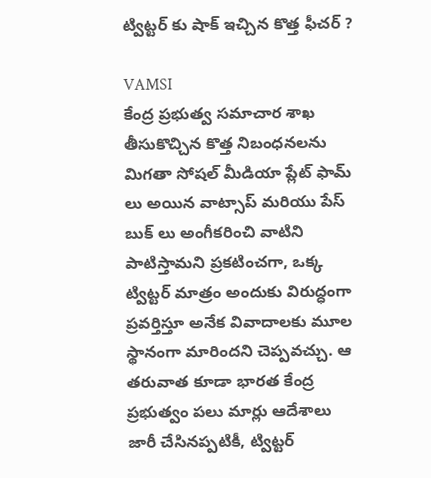ట్విట్టర్ కు షాక్ ఇచ్చిన కొత్త ఫీచర్ ?

VAMSI
కేంద్ర ప్రభుత్వ సమాచార శాఖ తీసుకొచ్చిన కొత్త నిబంధనలను మిగతా సోషల్ మీడియా ప్లేట్ ఫామ్ లు అయిన వాట్సాప్ మరియు పేస్ బుక్ లు అంగీకరించి వాటిని పాటిస్తామని ప్రకటించగా, ఒక్క ట్విట్టర్ మాత్రం అందుకు విరుద్ధంగా ప్రవర్తిస్తూ అనేక వివాదాలకు మూల స్థానంగా మారిందని చెప్పవచ్చు. ఆ తరువాత కూడా భారత కేంద్ర ప్రభుత్వం పలు మార్లు ఆదేశాలు జారీ చేసినప్పటికీ, ట్విట్టర్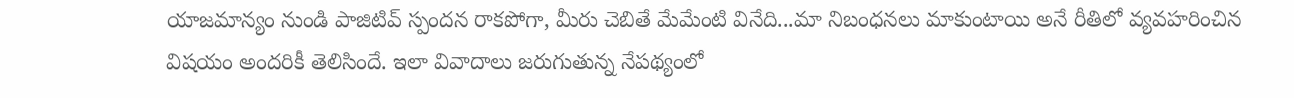యాజమాన్యం నుండి పాజిటివ్ స్పందన రాకపోగా, మీరు చెబితే మేమేంటి వినేది...మా నిబంధనలు మాకుంటాయి అనే రీతిలో వ్యవహరించిన విషయం అందరికీ తెలిసిందే. ఇలా వివాదాలు జరుగుతున్న నేపథ్యంలో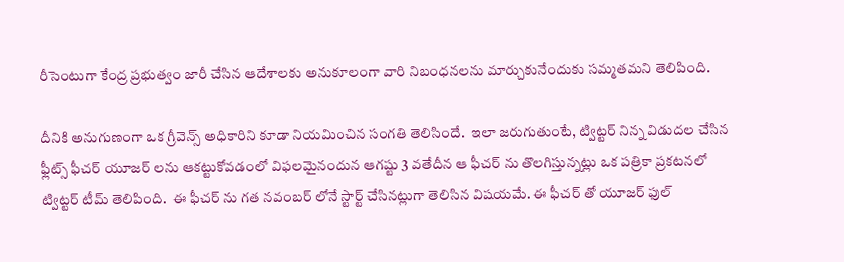రీసెంటుగా కేంద్ర ప్రభుత్వం జారీ చేసిన ఆదేశాలకు అనుకూలంగా వారి నిబంధనలను మార్చుకునేందుకు సమ్మతమని తెలిపింది.

దీనికి అనుగుణంగా ఒక గ్రీవెన్స్ అధికారిని కూడా నియమించిన సంగతి తెలిసిందే.  ఇలా జరుగుతుంటే, ట్విట్టర్ నిన్న విడుదల చేసిన ఫ్లీట్స్ ఫీచర్ యూజర్ లను ఆకట్టుకోవడంలో విఫలమైనందున ఆగష్టు 3 వతేదీన ఆ ఫీచర్ ను తొలగిస్తున్నట్లు ఒక పత్రికా ప్రకటనలో ట్విట్టర్ టీమ్ తెలిపింది.  ఈ ఫీచర్ ను గత నవంబర్ లోనే స్టార్ట్ చేసినట్లుగా తెలిసిన విషయమే. ఈ ఫీచర్ తో యూజర్ ఫుల్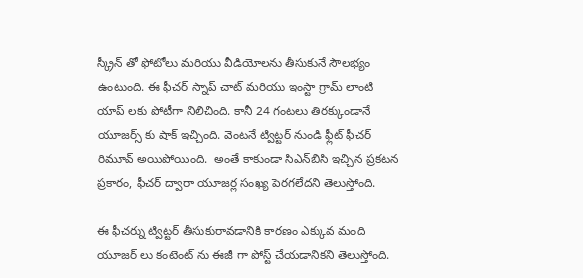స్క్రీన్ తో ఫోటోలు మరియు వీడియోలను తీసుకునే సౌలభ్యం ఉంటుంది. ఈ ఫీచర్ స్నాప్ చాట్ మరియు ఇంస్టా గ్రామ్ లాంటి యాప్ లకు పోటీగా నిలిచింది. కానీ 24 గంటలు తిరక్కుండానే యూజర్స్ కు షాక్ ఇచ్చింది. వెంటనే ట్విట్టర్ నుండి ఫ్లీట్ ఫీచర్ రిమూవ్ అయిపోయింది.  అంతే కాకుండా సిఎన్‌బిసి ఇచ్చిన ప్రకటన ప్రకారం, ఫీచర్ ద్వారా యూజర్ల సంఖ్య పెరగలేదని తెలుస్తోంది.

ఈ ఫీచర్ను ట్విట్టర్ తీసుకురావడానికి కారణం ఎక్కువ మంది యూజర్ లు కంటెంట్ ను ఈజీ గా పోస్ట్ చేయడానికని తెలుస్తోంది.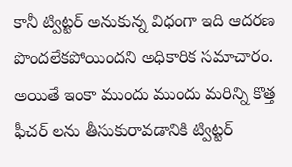కానీ ట్విట్టర్ అనుకున్న విధంగా ఇది ఆదరణ పొందలేకపోయిందని అధికారిక సమాచారం. అయితే ఇంకా ముందు ముందు మరిన్ని కొత్త ఫీచర్ లను తీసుకురావడానికి ట్విట్టర్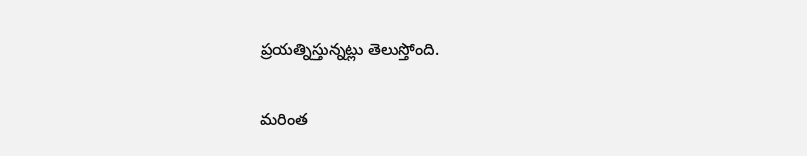ప్రయత్నిస్తున్నట్లు తెలుస్తోంది.


మరింత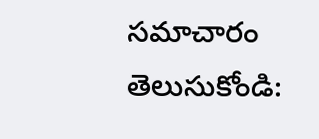సమాచారం తెలుసుకోండి: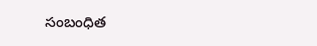సంబంధిత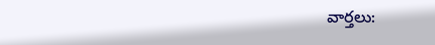వార్తలు: